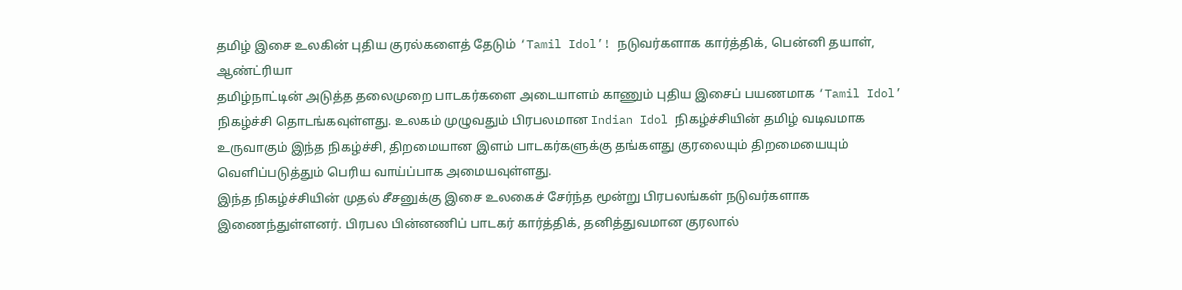தமிழ் இசை உலகின் புதிய குரல்களைத் தேடும் ‘Tamil Idol’! நடுவர்களாக கார்த்திக், பென்னி தயாள், ஆண்ட்ரியா
தமிழ்நாட்டின் அடுத்த தலைமுறை பாடகர்களை அடையாளம் காணும் புதிய இசைப் பயணமாக ‘Tamil Idol’ நிகழ்ச்சி தொடங்கவுள்ளது. உலகம் முழுவதும் பிரபலமான Indian Idol நிகழ்ச்சியின் தமிழ் வடிவமாக உருவாகும் இந்த நிகழ்ச்சி, திறமையான இளம் பாடகர்களுக்கு தங்களது குரலையும் திறமையையும் வெளிப்படுத்தும் பெரிய வாய்ப்பாக அமையவுள்ளது.
இந்த நிகழ்ச்சியின் முதல் சீசனுக்கு இசை உலகைச் சேர்ந்த மூன்று பிரபலங்கள் நடுவர்களாக இணைந்துள்ளனர். பிரபல பின்னணிப் பாடகர் கார்த்திக், தனித்துவமான குரலால்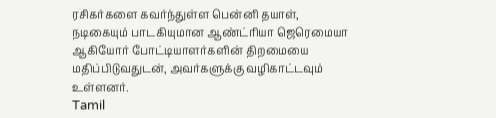ரசிகர்களை கவர்ந்துள்ள பென்னி தயாள், நடிகையும் பாடகியுமான ஆண்ட்ரியா ஜெரெமையா ஆகியோர் போட்டியாளர்களின் திறமையை மதிப்பிடுவதுடன், அவர்களுக்கு வழிகாட்டவும் உள்ளனர்.
Tamil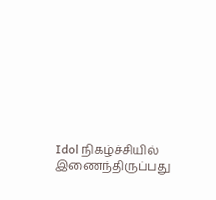Idol நிகழ்ச்சியில் இணைந்திருப்பது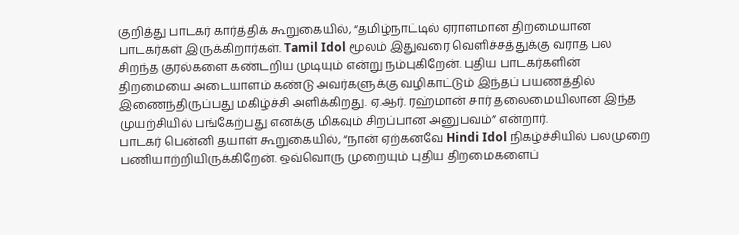குறித்து பாடகர் கார்த்திக் கூறுகையில், “தமிழ்நாட்டில் ஏராளமான திறமையான பாடகர்கள் இருக்கிறார்கள். Tamil Idol மூலம் இதுவரை வெளிச்சத்துக்கு வராத பல சிறந்த குரல்களை கண்டறிய முடியும் என்று நம்புகிறேன். புதிய பாடகர்களின் திறமையை அடையாளம் கண்டு அவர்களுக்கு வழிகாட்டும் இந்தப் பயணத்தில் இணைந்திருப்பது மகிழ்ச்சி அளிக்கிறது. ஏ.ஆர். ரஹ்மான் சார் தலைமையிலான இந்த முயற்சியில் பங்கேற்பது எனக்கு மிகவும் சிறப்பான அனுபவம்” என்றார்.
பாடகர் பென்னி தயாள் கூறுகையில், “நான் ஏற்கனவே Hindi Idol நிகழ்ச்சியில் பலமுறை பணியாற்றியிருக்கிறேன். ஒவ்வொரு முறையும் புதிய திறமைகளைப்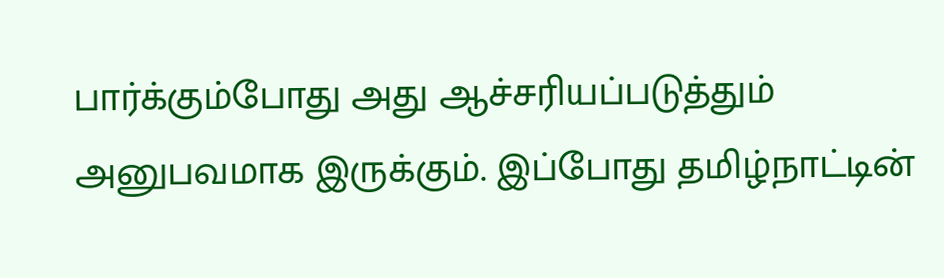பார்க்கும்போது அது ஆச்சரியப்படுத்தும் அனுபவமாக இருக்கும். இப்போது தமிழ்நாட்டின்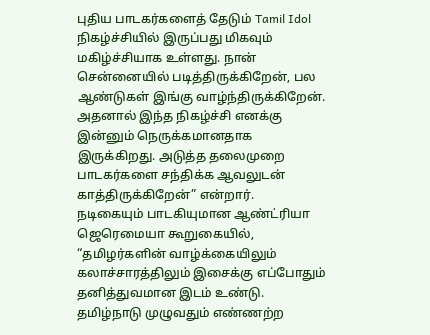புதிய பாடகர்களைத் தேடும் Tamil Idol நிகழ்ச்சியில் இருப்பது மிகவும் மகிழ்ச்சியாக உள்ளது. நான் சென்னையில் படித்திருக்கிறேன், பல ஆண்டுகள் இங்கு வாழ்ந்திருக்கிறேன். அதனால் இந்த நிகழ்ச்சி எனக்கு இன்னும் நெருக்கமானதாக இருக்கிறது. அடுத்த தலைமுறை பாடகர்களை சந்திக்க ஆவலுடன் காத்திருக்கிறேன்” என்றார்.
நடிகையும் பாடகியுமான ஆண்ட்ரியா ஜெரெமையா கூறுகையில், “தமிழர்களின் வாழ்க்கையிலும் கலாச்சாரத்திலும் இசைக்கு எப்போதும் தனித்துவமான இடம் உண்டு. தமிழ்நாடு முழுவதும் எண்ணற்ற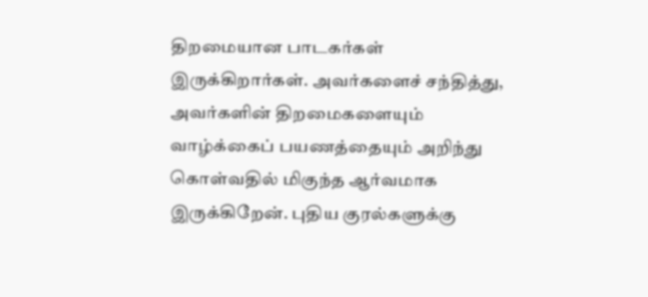திறமையான பாடகர்கள் இருக்கிறார்கள். அவர்களைச் சந்தித்து, அவர்களின் திறமைகளையும் வாழ்க்கைப் பயணத்தையும் அறிந்து கொள்வதில் மிகுந்த ஆர்வமாக இருக்கிறேன். புதிய குரல்களுக்கு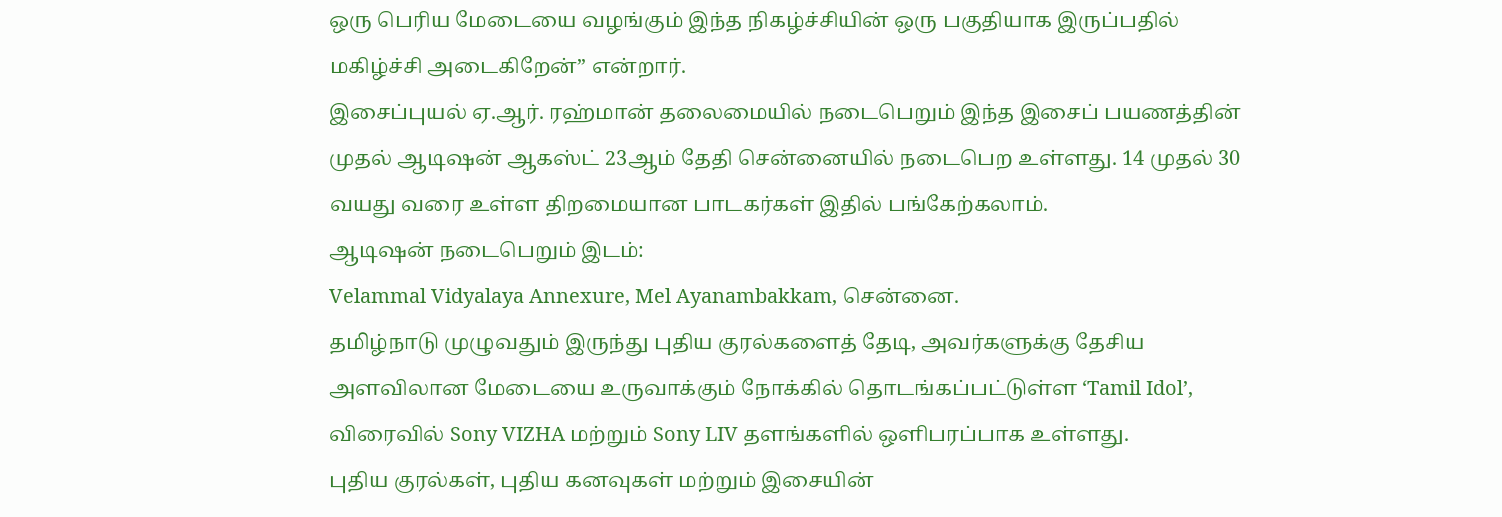ஒரு பெரிய மேடையை வழங்கும் இந்த நிகழ்ச்சியின் ஒரு பகுதியாக இருப்பதில் மகிழ்ச்சி அடைகிறேன்” என்றார்.
இசைப்புயல் ஏ.ஆர். ரஹ்மான் தலைமையில் நடைபெறும் இந்த இசைப் பயணத்தின் முதல் ஆடிஷன் ஆகஸ்ட் 23ஆம் தேதி சென்னையில் நடைபெற உள்ளது. 14 முதல் 30 வயது வரை உள்ள திறமையான பாடகர்கள் இதில் பங்கேற்கலாம்.
ஆடிஷன் நடைபெறும் இடம்:
Velammal Vidyalaya Annexure, Mel Ayanambakkam, சென்னை.
தமிழ்நாடு முழுவதும் இருந்து புதிய குரல்களைத் தேடி, அவர்களுக்கு தேசிய அளவிலான மேடையை உருவாக்கும் நோக்கில் தொடங்கப்பட்டுள்ள ‘Tamil Idol’, விரைவில் Sony VIZHA மற்றும் Sony LIV தளங்களில் ஒளிபரப்பாக உள்ளது.
புதிய குரல்கள், புதிய கனவுகள் மற்றும் இசையின்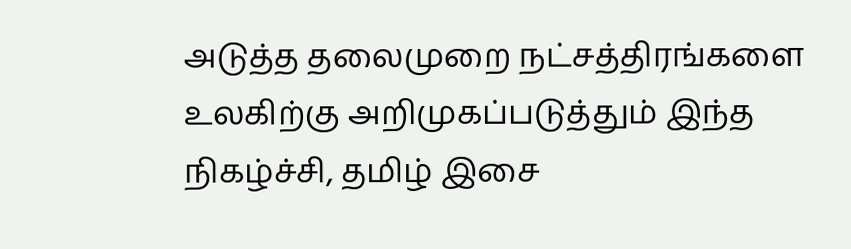அடுத்த தலைமுறை நட்சத்திரங்களை உலகிற்கு அறிமுகப்படுத்தும் இந்த நிகழ்ச்சி, தமிழ் இசை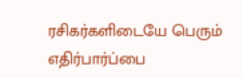ரசிகர்களிடையே பெரும் எதிர்பார்ப்பை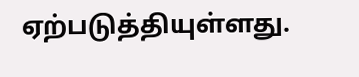ஏற்படுத்தியுள்ளது.